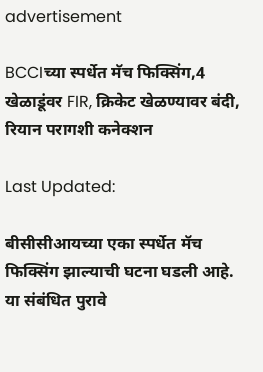advertisement

BCCIच्या स्पर्धेत मॅच फिक्सिंग,4 खेळाडूंवर FIR, क्रिकेट खेळण्यावर बंदी, रियान परागशी कनेक्शन

Last Updated:

बीसीसीआयच्या एका स्पर्धेत मॅच फिक्सिंग झाल्याची घटना घडली आहे. या संबंधित पुरावे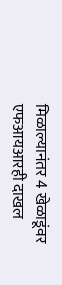मिळाल्यानंतर 4 खेळाडूंवर एफआयआरही दाखल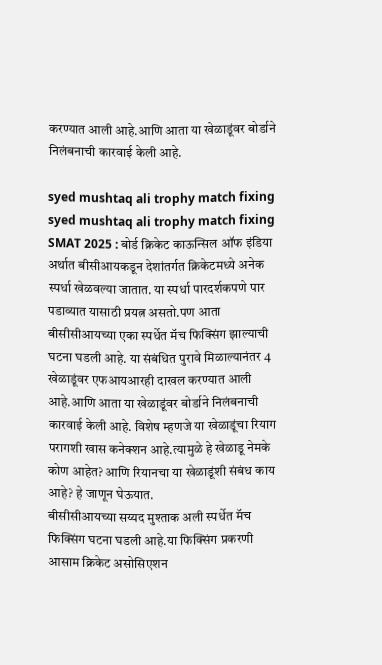करण्यात आली आहे.आणि आता या खेळाडूंवर बोर्डाने निलंबनाची कारवाई केली आहे.

syed mushtaq ali trophy match fixing
syed mushtaq ali trophy match fixing
SMAT 2025 : बोर्ड क्रिकेट काऊन्सिल ऑफ इंडिया अर्थात बीसीआयकडून देशांतर्गत क्रिकेटमध्ये अनेक स्पर्धा खेळवल्या जातात. या स्पर्धा पारदर्शकपणे पार पडाव्यात यासाठी प्रयत्न असतो.पण आता बीसीसीआयच्या एका स्पर्धेत मॅच फिक्सिंग झाल्याची घटना घडली आहे. या संबंधित पुरावे मिळाल्यानंतर 4 खेळाडूंवर एफआयआरही दाखल करण्यात आली आहे.आणि आता या खेळाडूंवर बोर्डाने निलंबनाची कारवाई केली आहे. विशेष म्हणजे या खेळाडूंचा रियाग परागशी खास कनेक्शन आहे.त्यामुळे हे खेळाडू नेमके कोण आहेत? आणि रियानचा या खेळाडूंशी संबंध काय आहे? हे जाणून घेऊयात.
बीसीसीआयच्या सय्यद मुश्ताक अली स्पर्धेत मॅच फिक्सिंग घटना घडली आहे.या फिक्सिंग प्रकरणी आसाम क्रिकेट असोसिएशन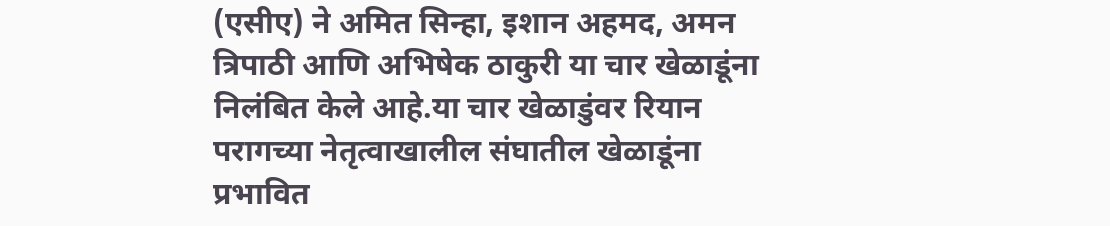(एसीए) ने अमित सिन्हा, इशान अहमद, अमन त्रिपाठी आणि अभिषेक ठाकुरी या चार खेळाडूंना निलंबित केले आहे.या चार खेळाडुंवर रियान परागच्या नेतृत्वाखालील संघातील खेळाडूंना प्रभावित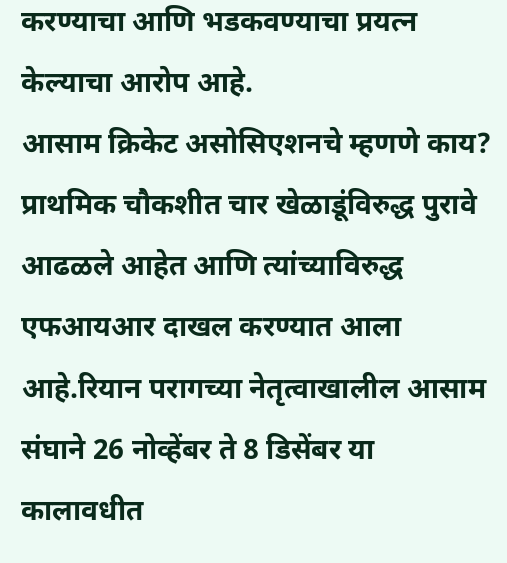करण्याचा आणि भडकवण्याचा प्रयत्न केल्याचा आरोप आहे.
आसाम क्रिकेट असोसिएशनचे म्हणणे काय?
प्राथमिक चौकशीत चार खेळाडूंविरुद्ध पुरावे आढळले आहेत आणि त्यांच्याविरुद्ध एफआयआर दाखल करण्यात आला आहे.रियान परागच्या नेतृत्वाखालील आसाम संघाने 26 नोव्हेंबर ते 8 डिसेंबर या कालावधीत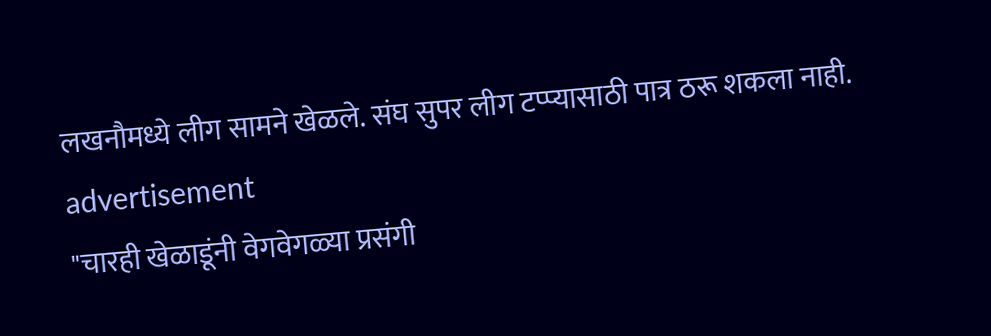लखनौमध्ये लीग सामने खेळले. संघ सुपर लीग टप्प्यासाठी पात्र ठरू शकला नाही.
advertisement
"चारही खेळाडूंनी वेगवेगळ्या प्रसंगी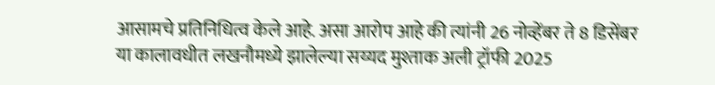आसामचे प्रतिनिधित्व केले आहे. असा आरोप आहे की त्यांनी 26 नोव्हेंबर ते 8 डिसेंबर या कालावधीत लखनौमध्ये झालेल्या सय्यद मुश्ताक अली ट्रॉफी 2025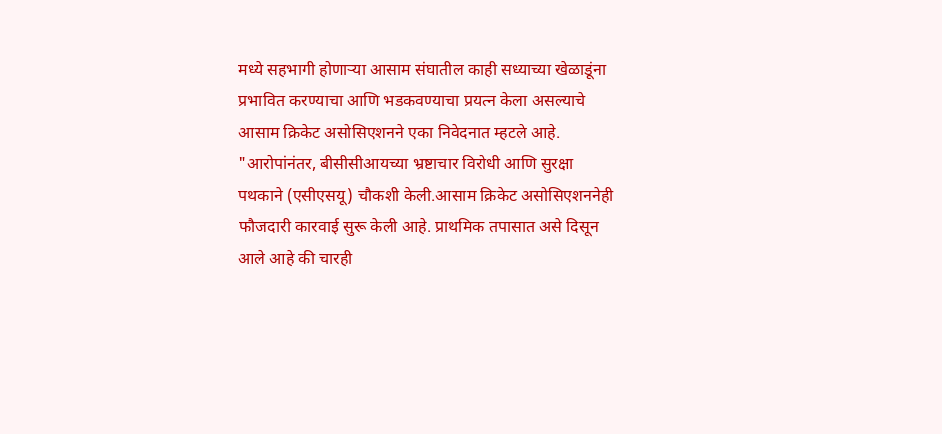मध्ये सहभागी होणाऱ्या आसाम संघातील काही सध्याच्या खेळाडूंना प्रभावित करण्याचा आणि भडकवण्याचा प्रयत्न केला असल्याचे आसाम क्रिकेट असोसिएशनने एका निवेदनात म्हटले आहे.
"आरोपांनंतर, बीसीसीआयच्या भ्रष्टाचार विरोधी आणि सुरक्षा पथकाने (एसीएसयू) चौकशी केली.आसाम क्रिकेट असोसिएशननेही फौजदारी कारवाई सुरू केली आहे. प्राथमिक तपासात असे दिसून आले आहे की चारही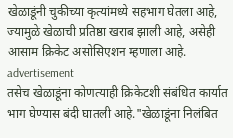खेळाडूंनी चुकीच्या कृत्यांमध्ये सहभाग घेतला आहे, ज्यामुळे खेळाची प्रतिष्ठा खराब झाली आहे, असेही आसाम क्रिकेट असोसिएशन म्हणाला आहे.
advertisement
तसेच खेळाडूंना कोणत्याही क्रिकेटशी संबंधित कार्यात भाग घेण्यास बंदी घातली आहे."खेळाडूंना निलंबित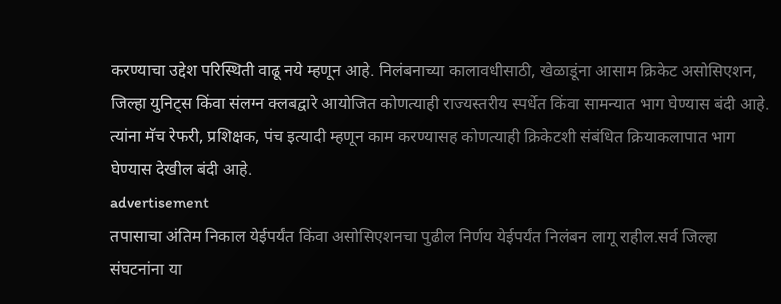करण्याचा उद्देश परिस्थिती वाढू नये म्हणून आहे. निलंबनाच्या कालावधीसाठी, खेळाडूंना आसाम क्रिकेट असोसिएशन, जिल्हा युनिट्स किंवा संलग्न क्लबद्वारे आयोजित कोणत्याही राज्यस्तरीय स्पर्धेत किंवा सामन्यात भाग घेण्यास बंदी आहे. त्यांना मॅच रेफरी, प्रशिक्षक, पंच इत्यादी म्हणून काम करण्यासह कोणत्याही क्रिकेटशी संबंधित क्रियाकलापात भाग घेण्यास देखील बंदी आहे.
advertisement
तपासाचा अंतिम निकाल येईपर्यंत किंवा असोसिएशनचा पुढील निर्णय येईपर्यंत निलंबन लागू राहील.सर्व जिल्हा संघटनांना या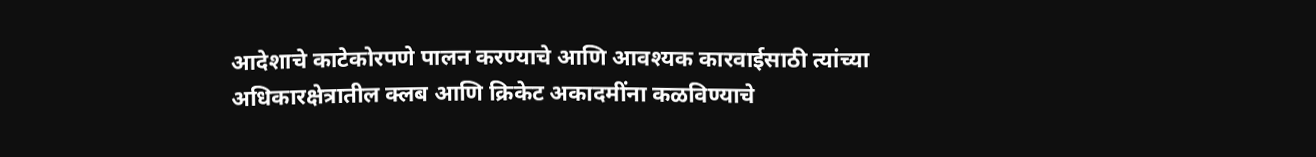आदेशाचे काटेकोरपणे पालन करण्याचे आणि आवश्यक कारवाईसाठी त्यांच्या अधिकारक्षेत्रातील क्लब आणि क्रिकेट अकादमींना कळविण्याचे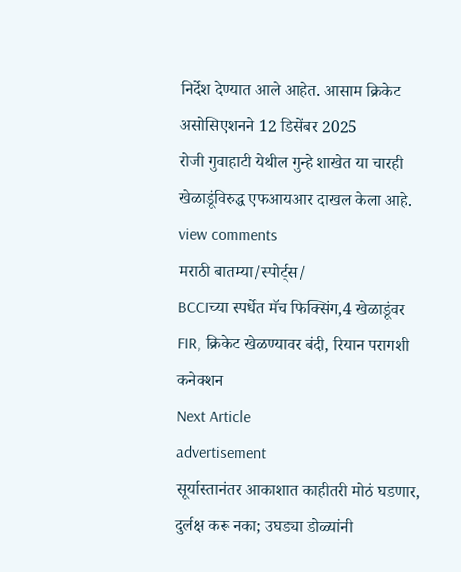निर्देश देण्यात आले आहेत. आसाम क्रिकेट असोसिएशनने 12 डिसेंबर 2025
रोजी गुवाहाटी येथील गुन्हे शाखेत या चारही खेळाडूंविरुद्ध एफआयआर दाखल केला आहे.
view comments
मराठी बातम्या/स्पोर्ट्स/
BCCIच्या स्पर्धेत मॅच फिक्सिंग,4 खेळाडूंवर FIR, क्रिकेट खेळण्यावर बंदी, रियान परागशी कनेक्शन
Next Article
advertisement
सूर्यास्तानंतर आकाशात काहीतरी मोठं घडणार, दुर्लक्ष करू नका; उघड्या डोळ्यांनी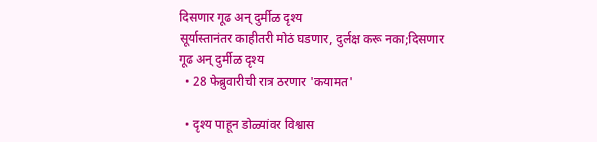दिसणार गूढ अन् दुर्मीळ दृश्य
सूर्यास्तानंतर काहीतरी मोठं घडणार, दुर्लक्ष करू नका;दिसणार गूढ अन् दुर्मीळ दृश्य
  • 28 फेब्रुवारीची रात्र ठरणार 'कयामत'

  • दृश्य पाहून डोळ्यांवर विश्वास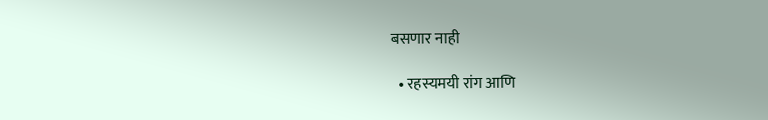बसणार नाही

  • रहस्यमयी रांग आणि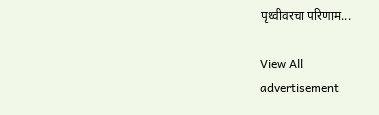पृथ्वीवरचा परिणाम...

View All
advertisement